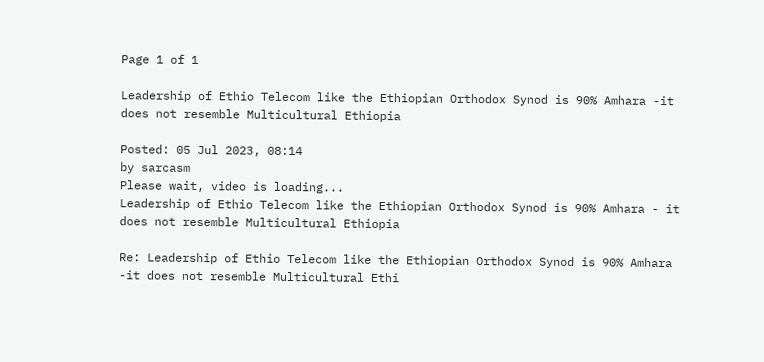Page 1 of 1

Leadership of Ethio Telecom like the Ethiopian Orthodox Synod is 90% Amhara -it does not resemble Multicultural Ethiopia

Posted: 05 Jul 2023, 08:14
by sarcasm
Please wait, video is loading...
Leadership of Ethio Telecom like the Ethiopian Orthodox Synod is 90% Amhara - it does not resemble Multicultural Ethiopia

Re: Leadership of Ethio Telecom like the Ethiopian Orthodox Synod is 90% Amhara -it does not resemble Multicultural Ethi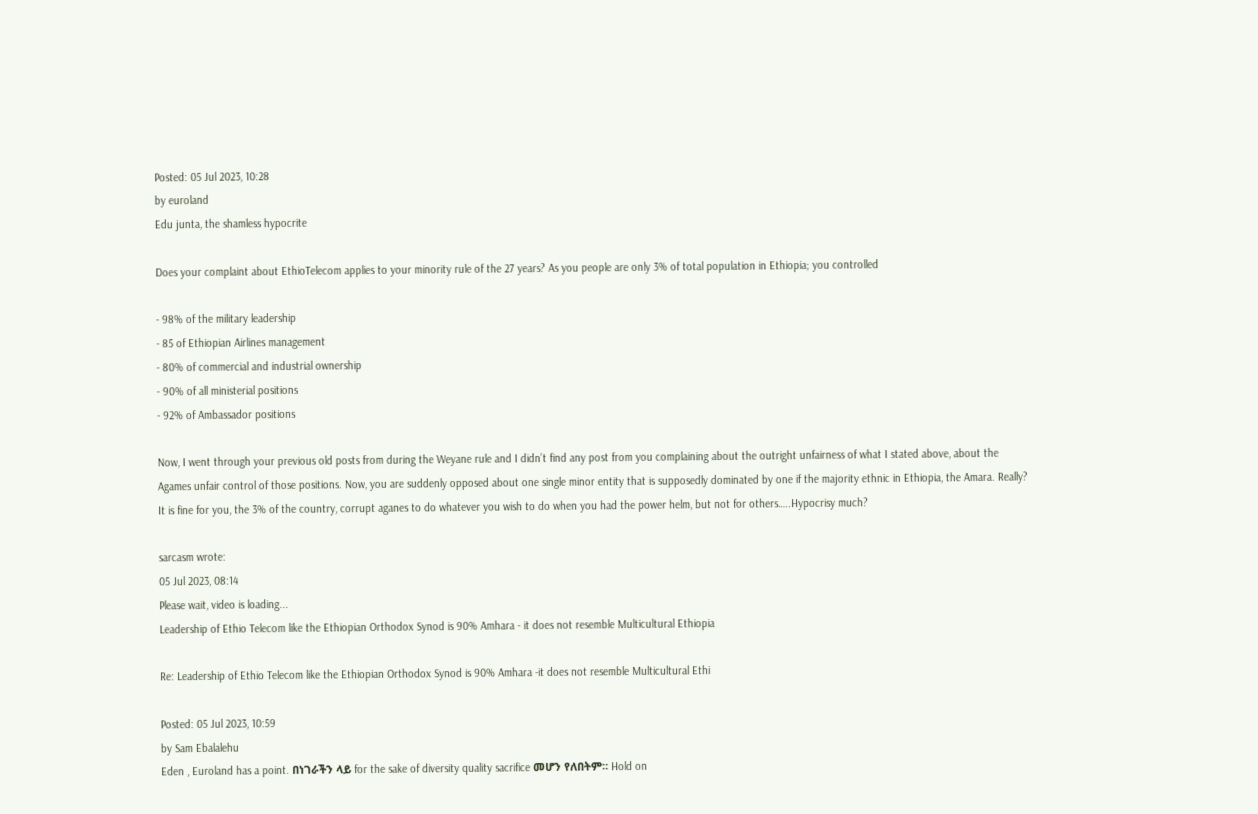Posted: 05 Jul 2023, 10:28
by euroland
Edu junta, the shamless hypocrite

Does your complaint about EthioTelecom applies to your minority rule of the 27 years? As you people are only 3% of total population in Ethiopia; you controlled

- 98% of the military leadership
- 85 of Ethiopian Airlines management
- 80% of commercial and industrial ownership
- 90% of all ministerial positions
- 92% of Ambassador positions

Now, I went through your previous old posts from during the Weyane rule and I didn’t find any post from you complaining about the outright unfairness of what I stated above, about the Agames unfair control of those positions. Now, you are suddenly opposed about one single minor entity that is supposedly dominated by one if the majority ethnic in Ethiopia, the Amara. Really? It is fine for you, the 3% of the country, corrupt aganes to do whatever you wish to do when you had the power helm, but not for others…..Hypocrisy much?

sarcasm wrote:
05 Jul 2023, 08:14
Please wait, video is loading...
Leadership of Ethio Telecom like the Ethiopian Orthodox Synod is 90% Amhara - it does not resemble Multicultural Ethiopia

Re: Leadership of Ethio Telecom like the Ethiopian Orthodox Synod is 90% Amhara -it does not resemble Multicultural Ethi

Posted: 05 Jul 2023, 10:59
by Sam Ebalalehu
Eden , Euroland has a point. በነገራችን ላይ for the sake of diversity quality sacrifice መሆን የለበትም። Hold on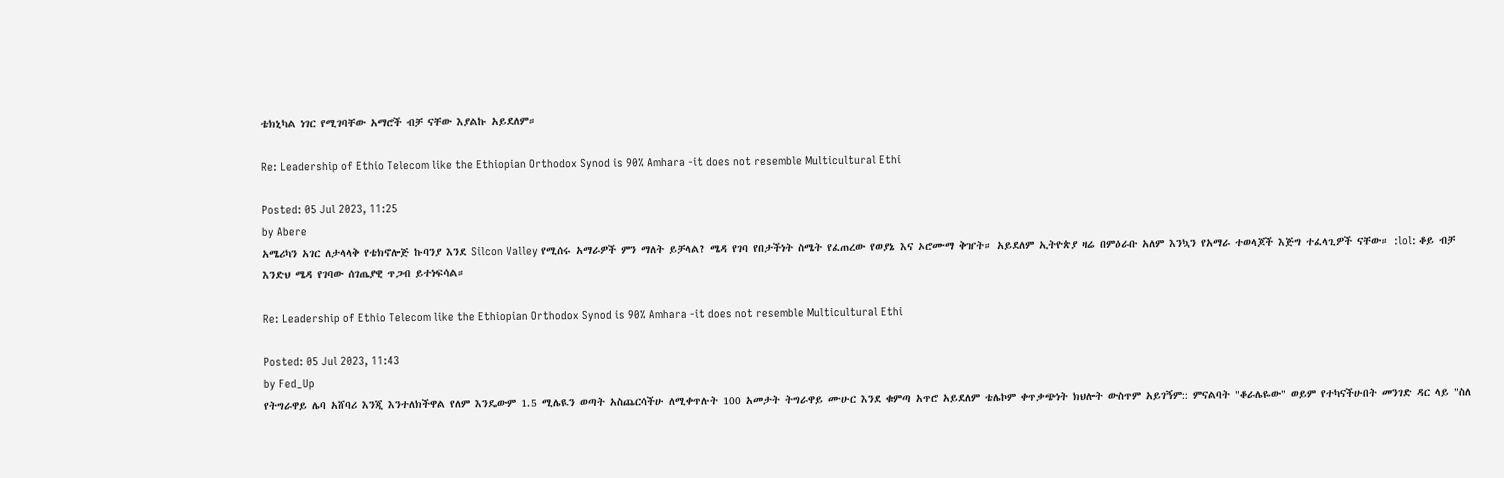ቴክኒካል ነገር የሚገባቸው አማሮች ብቻ ናቸው እያልኩ አይደለም።

Re: Leadership of Ethio Telecom like the Ethiopian Orthodox Synod is 90% Amhara -it does not resemble Multicultural Ethi

Posted: 05 Jul 2023, 11:25
by Abere
አሜሪካን አገር ለታላላቅ የቴክኖሎጅ ኩባንያ እንደ Silcon Valley የሚሰሩ አማራዎች ምን ማለት ይቻላል? ሜዳ የገባ የበታችነት ስሜት የፈጠረው የወያኔ እና ኦሮሙማ ቅዠት። አይደለም ኢትዮጵያ ዛሬ በምዕራቡ አለም እንኳን የአማራ ተወላጆች እጅግ ተፈላጊዎች ናቸው። :lol: ቆይ ብቻ እንድህ ሜዳ የገባው ሰገጤያዊ ጥጋብ ይተነፍሳል።

Re: Leadership of Ethio Telecom like the Ethiopian Orthodox Synod is 90% Amhara -it does not resemble Multicultural Ethi

Posted: 05 Jul 2023, 11:43
by Fed_Up
የትግራዋይ ሌባ አሸባሪ እንጂ እንተለክችዋል የለም እንዴውም 1.5 ሚሌዪን ወጣት አስጨርሳችሁ ለሚቀጥሉት 100 አመታት ትግራዋይ ሙሁር እንደ ቁምጣ አጥሮ አይደለም ቴሌኮም ቀጥቃጭነት ክህሎት ውስጥም አይገኝም:: ምናልባት "ቆራሌዬው" ወይም የተካናችሁበት መንገድ ዳር ላይ "ስለ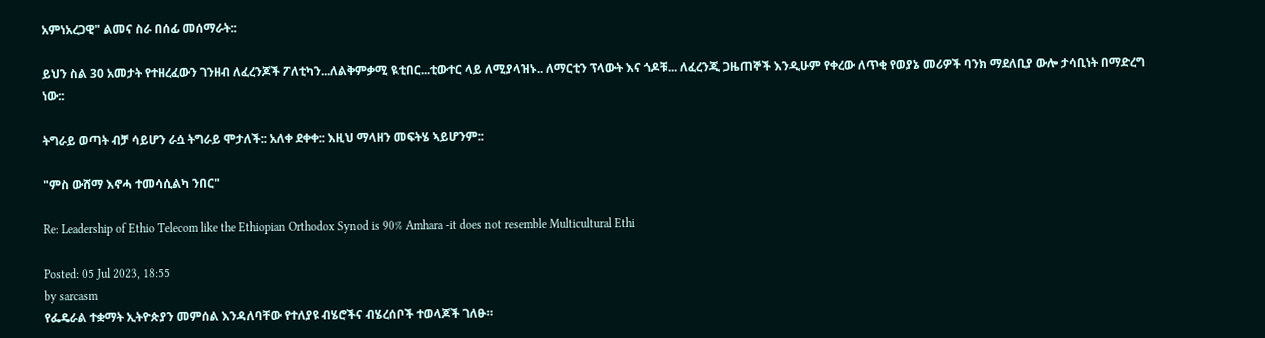አምነአረጋዊ" ልመና ስራ በሰፊ መሰማራት::

ይህን ስል 30 አመታት የተዘረፈውን ገንዘብ ለፈረንጆች ፖለቲካን...ለልቅምቃሚ ዪቲበር...ቲውተር ላይ ለሚያላዝኑ.. ለማርቲን ፕላውት እና ጎዶቹ... ለፈረንጂ ጋዜጠኞች እንዲሁም የቀረው ለጥቂ የወያኔ መሪዎች ባንክ ማደለቢያ ውሎ ታሳቢነት በማድረግ ነው::

ትግራይ ወጣት ብቻ ሳይሆን ራሷ ትግራይ ሞታለች:: አለቀ ደቀቀ:: እዚህ ማላዘን መፍትሄ ኣይሆንም::

"ምስ ውሸማ እኖሓ ተመሳሲልካ ንበር"

Re: Leadership of Ethio Telecom like the Ethiopian Orthodox Synod is 90% Amhara -it does not resemble Multicultural Ethi

Posted: 05 Jul 2023, 18:55
by sarcasm
የፌዴራል ተቋማት ኢትዮጵያን መምሰል እንዳለባቸው የተለያዩ ብሄሮችና ብሄረሰቦች ተወላጆች ገለፁ።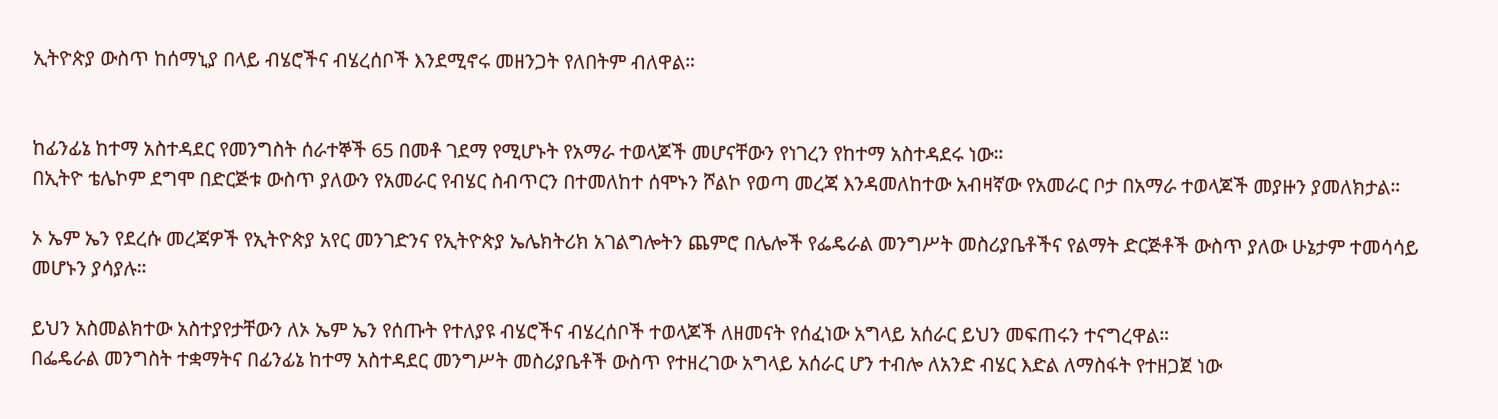ኢትዮጵያ ውስጥ ከሰማኒያ በላይ ብሄሮችና ብሄረሰቦች እንደሚኖሩ መዘንጋት የለበትም ብለዋል።


ከፊንፊኔ ከተማ አስተዳደር የመንግስት ሰራተኞች 65 በመቶ ገደማ የሚሆኑት የአማራ ተወላጆች መሆናቸውን የነገረን የከተማ አስተዳደሩ ነው።
በኢትዮ ቴሌኮም ደግሞ በድርጅቱ ውስጥ ያለውን የአመራር የብሄር ስብጥርን በተመለከተ ሰሞኑን ሾልኮ የወጣ መረጃ እንዳመለከተው አብዛኛው የአመራር ቦታ በአማራ ተወላጆች መያዙን ያመለክታል።

ኦ ኤም ኤን የደረሱ መረጃዎች የኢትዮጵያ አየር መንገድንና የኢትዮጵያ ኤሌክትሪክ አገልግሎትን ጨምሮ በሌሎች የፌዴራል መንግሥት መስሪያቤቶችና የልማት ድርጅቶች ውስጥ ያለው ሁኔታም ተመሳሳይ መሆኑን ያሳያሉ።

ይህን አስመልክተው አስተያየታቸውን ለኦ ኤም ኤን የሰጡት የተለያዩ ብሄሮችና ብሄረሰቦች ተወላጆች ለዘመናት የሰፈነው አግላይ አሰራር ይህን መፍጠሩን ተናግረዋል።
በፌዴራል መንግስት ተቋማትና በፊንፊኔ ከተማ አስተዳደር መንግሥት መስሪያቤቶች ውስጥ የተዘረገው አግላይ አሰራር ሆን ተብሎ ለአንድ ብሄር እድል ለማስፋት የተዘጋጀ ነው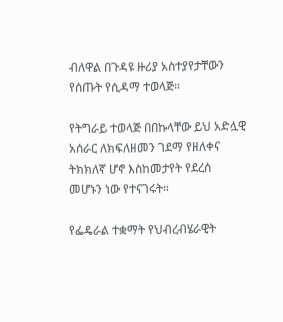ብለዋል በጉዳዩ ዙሪያ አስተያየታቸውን የሰጡት የሲዳማ ተወላጅ።

የትግራይ ተወላጅ በበኩላቸው ይህ አድሏዊ አሰራር ለክፍለዘመን ገደማ የዘለቀና ትክክለኛ ሆኖ እስከመታየት የደረሰ መሆኑን ነው የተናገሩት።

የፌዴራል ተቋማት የህብረብሄራዊት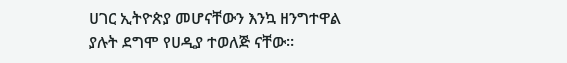ሀገር ኢትዮጵያ መሆናቸውን እንኳ ዘንግተዋል ያሉት ደግሞ የሀዲያ ተወለጅ ናቸው።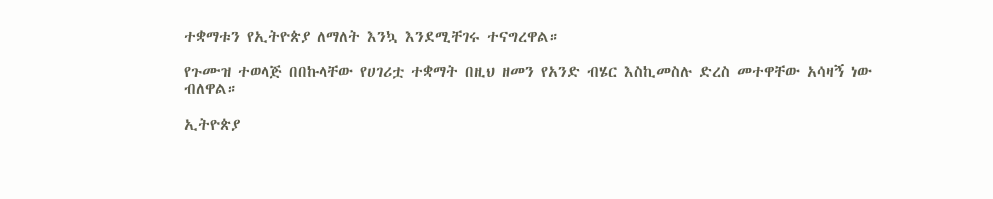ተቋማቱን የኢትዮጵያ ለማለት እንኳ እንደሚቸገሩ ተናግረዋል።

የጉሙዝ ተወላጅ በበኩላቸው የሀገሪቷ ተቋማት በዚህ ዘመን የአንድ ብሄር እስኪመስሉ ድረስ መተዋቸው አሳዛኝ ነው ብለዋል።

ኢትዮጵያ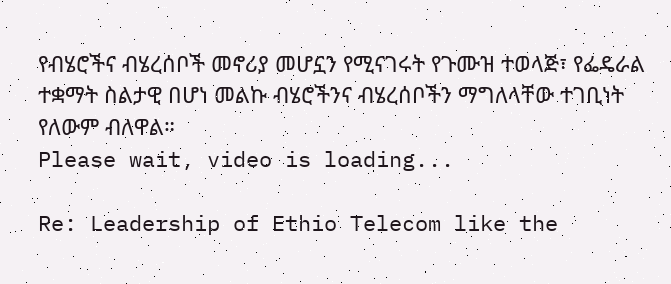የብሄሮችና ብሄረሰቦች መኖሪያ መሆኗን የሚናገሩት የጉሙዝ ተወላጅ፣ የፌዴራል ተቋማት ስልታዊ በሆነ መልኩ ብሄሮችንና ብሄረሰቦችን ማግለላቸው ተገቢነት የለውም ብለዋል።
Please wait, video is loading...

Re: Leadership of Ethio Telecom like the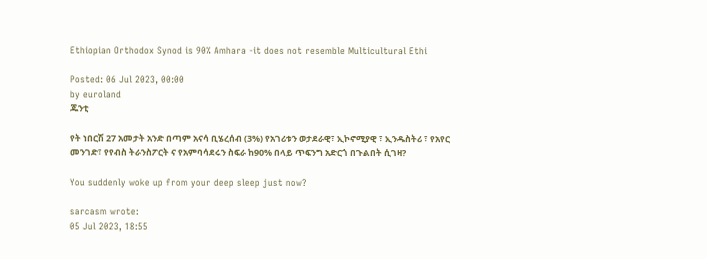Ethiopian Orthodox Synod is 90% Amhara -it does not resemble Multicultural Ethi

Posted: 06 Jul 2023, 00:00
by euroland
ጁንቲ

የት ነበርሽ 27 አመታት አንድ በጣም አናሳ ቢሄረሰብ (3%) የአገሪቱን ወታደራዊ፣ ኢኮኖሚያዊ ፣ ኢንዱስትሪ ፣ የአየር መንገድ፣ የየብስ ትራንስፖርት ና የአምባሳደሩን ስፍራ ከ90% በላይ ጥፍንግ አድርጎ በጉልበት ሲገዛ?

You suddenly woke up from your deep sleep just now?

sarcasm wrote:
05 Jul 2023, 18:55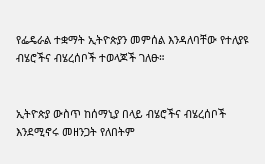የፌዴራል ተቋማት ኢትዮጵያን መምሰል እንዳለባቸው የተለያዩ ብሄሮችና ብሄረሰቦች ተወላጆች ገለፁ።


ኢትዮጵያ ውስጥ ከሰማኒያ በላይ ብሄሮችና ብሄረሰቦች እንደሚኖሩ መዘንጋት የለበትም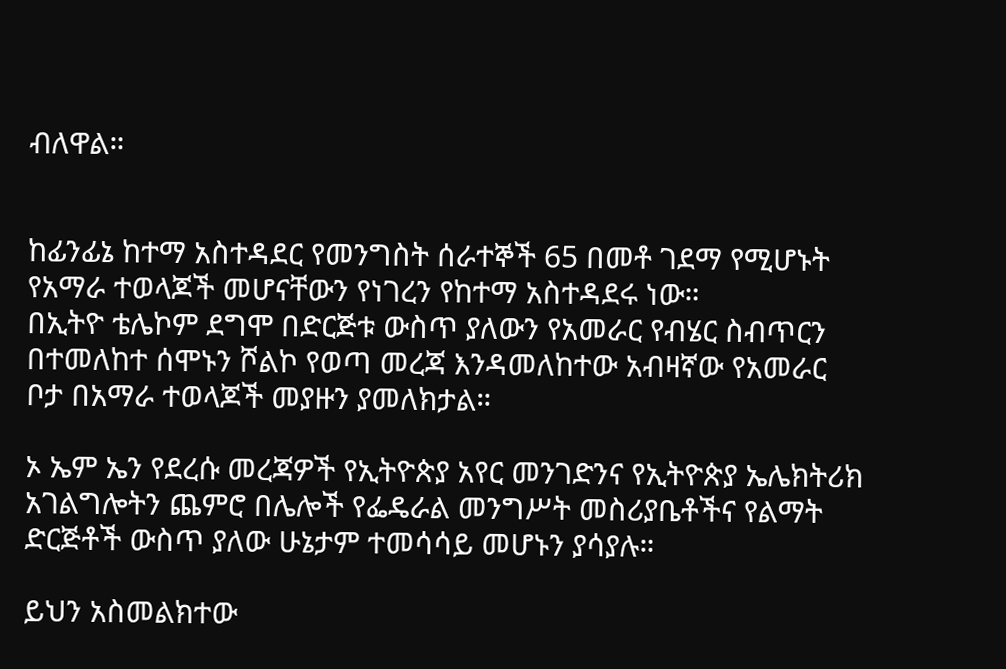ብለዋል።


ከፊንፊኔ ከተማ አስተዳደር የመንግስት ሰራተኞች 65 በመቶ ገደማ የሚሆኑት የአማራ ተወላጆች መሆናቸውን የነገረን የከተማ አስተዳደሩ ነው።
በኢትዮ ቴሌኮም ደግሞ በድርጅቱ ውስጥ ያለውን የአመራር የብሄር ስብጥርን በተመለከተ ሰሞኑን ሾልኮ የወጣ መረጃ እንዳመለከተው አብዛኛው የአመራር ቦታ በአማራ ተወላጆች መያዙን ያመለክታል።

ኦ ኤም ኤን የደረሱ መረጃዎች የኢትዮጵያ አየር መንገድንና የኢትዮጵያ ኤሌክትሪክ አገልግሎትን ጨምሮ በሌሎች የፌዴራል መንግሥት መስሪያቤቶችና የልማት ድርጅቶች ውስጥ ያለው ሁኔታም ተመሳሳይ መሆኑን ያሳያሉ።

ይህን አስመልክተው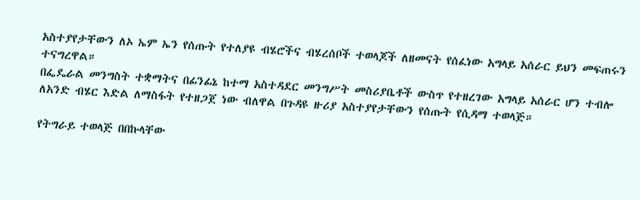አስተያየታቸውን ለኦ ኤም ኤን የሰጡት የተለያዩ ብሄሮችና ብሄረሰቦች ተወላጆች ለዘመናት የሰፈነው አግላይ አሰራር ይህን መፍጠሩን ተናግረዋል።
በፌዴራል መንግስት ተቋማትና በፊንፊኔ ከተማ አስተዳደር መንግሥት መስሪያቤቶች ውስጥ የተዘረገው አግላይ አሰራር ሆን ተብሎ ለአንድ ብሄር እድል ለማስፋት የተዘጋጀ ነው ብለዋል በጉዳዩ ዙሪያ አስተያየታቸውን የሰጡት የሲዳማ ተወላጅ።

የትግራይ ተወላጅ በበኩላቸው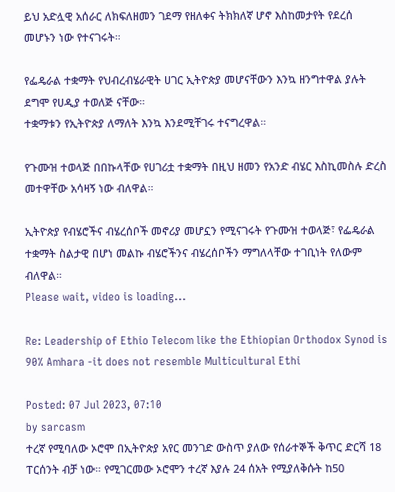ይህ አድሏዊ አሰራር ለክፍለዘመን ገደማ የዘለቀና ትክክለኛ ሆኖ እስከመታየት የደረሰ መሆኑን ነው የተናገሩት።

የፌዴራል ተቋማት የህብረብሄራዊት ሀገር ኢትዮጵያ መሆናቸውን እንኳ ዘንግተዋል ያሉት ደግሞ የሀዲያ ተወለጅ ናቸው።
ተቋማቱን የኢትዮጵያ ለማለት እንኳ እንደሚቸገሩ ተናግረዋል።

የጉሙዝ ተወላጅ በበኩላቸው የሀገሪቷ ተቋማት በዚህ ዘመን የአንድ ብሄር እስኪመስሉ ድረስ መተዋቸው አሳዛኝ ነው ብለዋል።

ኢትዮጵያ የብሄሮችና ብሄረሰቦች መኖሪያ መሆኗን የሚናገሩት የጉሙዝ ተወላጅ፣ የፌዴራል ተቋማት ስልታዊ በሆነ መልኩ ብሄሮችንና ብሄረሰቦችን ማግለላቸው ተገቢነት የለውም ብለዋል።
Please wait, video is loading...

Re: Leadership of Ethio Telecom like the Ethiopian Orthodox Synod is 90% Amhara -it does not resemble Multicultural Ethi

Posted: 07 Jul 2023, 07:10
by sarcasm
ተረኛ የሚባለው ኦሮሞ በኢትዮጵያ አየር መንገድ ውስጥ ያለው የሰራተኞች ቅጥር ድርሻ 18 ፐርሰንት ብቻ ነው። የሚገርመው ኦሮሞን ተረኛ እያሉ 24 ሰአት የሚያለቅሱት ከ50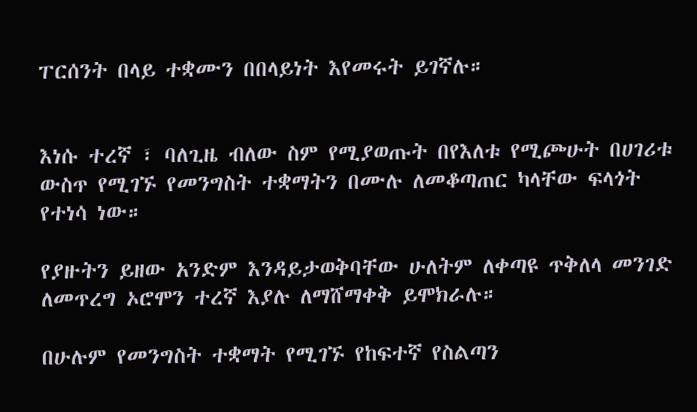ፐርሰንት በላይ ተቋሙን በበላይነት እየመሩት ይገኛሉ።


እነሱ ተረኛ ፣ ባለጊዜ ብለው ስም የሚያወጡት በየእለቱ የሚጮሁት በሀገሪቱ ውስጥ የሚገኙ የመንግስት ተቋማትን በሙሉ ለመቆጣጠር ካላቸው ፍላጎት የተነሳ ነው።

የያዙትን ይዘው አንድም እንዳይታወቅባቸው ሁለትም ለቀጣዩ ጥቅለላ መንገድ ለመጥረግ ኦሮሞን ተረኛ እያሉ ለማሸማቀቅ ይሞክራሉ።

በሁሉም የመንግስት ተቋማት የሚገኙ የከፍተኛ የስልጣን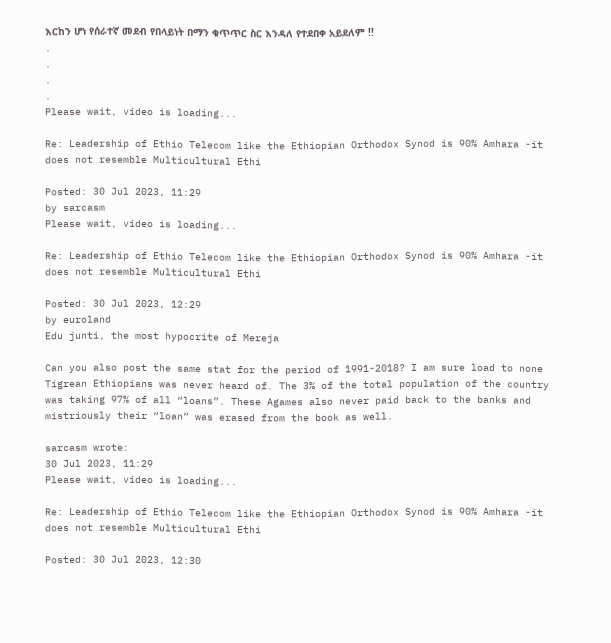እርከን ሆነ የሰራተኛ መደብ የበላይነት በማን ቁጥጥር ስር እንዳለ የተደበቀ አይደለም !!
.
.
.
.
Please wait, video is loading...

Re: Leadership of Ethio Telecom like the Ethiopian Orthodox Synod is 90% Amhara -it does not resemble Multicultural Ethi

Posted: 30 Jul 2023, 11:29
by sarcasm
Please wait, video is loading...

Re: Leadership of Ethio Telecom like the Ethiopian Orthodox Synod is 90% Amhara -it does not resemble Multicultural Ethi

Posted: 30 Jul 2023, 12:29
by euroland
Edu junti, the most hypocrite of Mereja

Can you also post the same stat for the period of 1991-2018? I am sure load to none Tigrean Ethiopians was never heard of. The 3% of the total population of the country was taking 97% of all “loans”. These Agames also never paid back to the banks and mistriously their “loan” was erased from the book as well.

sarcasm wrote:
30 Jul 2023, 11:29
Please wait, video is loading...

Re: Leadership of Ethio Telecom like the Ethiopian Orthodox Synod is 90% Amhara -it does not resemble Multicultural Ethi

Posted: 30 Jul 2023, 12:30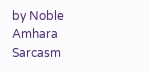by Noble Amhara
Sarcasm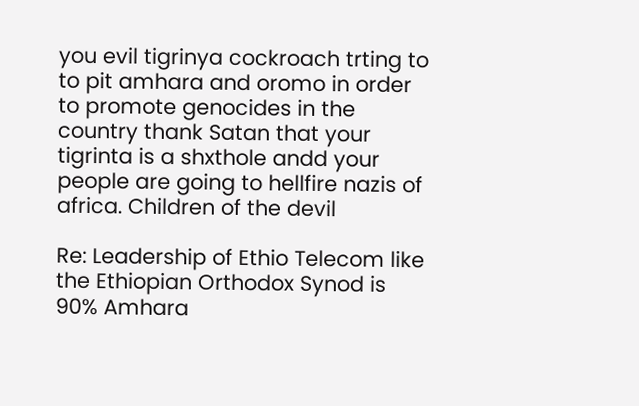you evil tigrinya cockroach trting to to pit amhara and oromo in order to promote genocides in the country thank Satan that your tigrinta is a shxthole andd your people are going to hellfire nazis of africa. Children of the devil

Re: Leadership of Ethio Telecom like the Ethiopian Orthodox Synod is 90% Amhara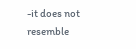-it does not resemble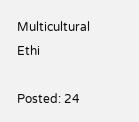Multicultural Ethi

Posted: 24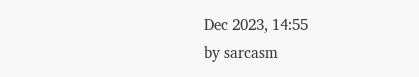Dec 2023, 14:55
by sarcasm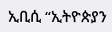ኢቢሲ “ኢትዮጵያን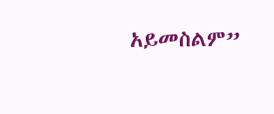አይመስልም”